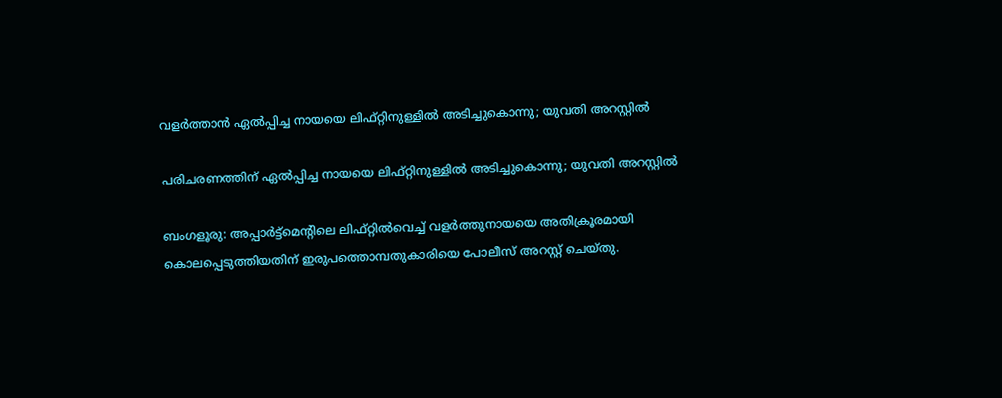വളർത്താൻ ഏൽപ്പിച്ച നായയെ ലിഫ്റ്റിനുള്ളിൽ അടിച്ചുകൊന്നു; യുവതി അറസ്റ്റിൽ

പരിചരണത്തിന് ഏൽപ്പിച്ച നായയെ ലിഫ്റ്റിനുള്ളിൽ അടിച്ചുകൊന്നു; യുവതി അറസ്റ്റിൽ

ബംഗളൂരു: അപ്പാർട്ട്‌മെന്റിലെ ലിഫ്റ്റിൽവെച്ച് വളർത്തുനായയെ അതിക്രൂരമായി കൊലപ്പെടുത്തിയതിന് ഇരുപത്തൊമ്പതുകാരിയെ പോലീസ് അറസ്റ്റ് ചെയ്തു.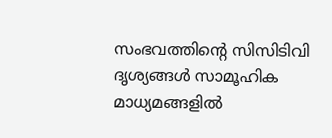സംഭവത്തിന്റെ സിസിടിവി ദൃശ്യങ്ങൾ സാമൂഹിക മാധ്യമങ്ങളിൽ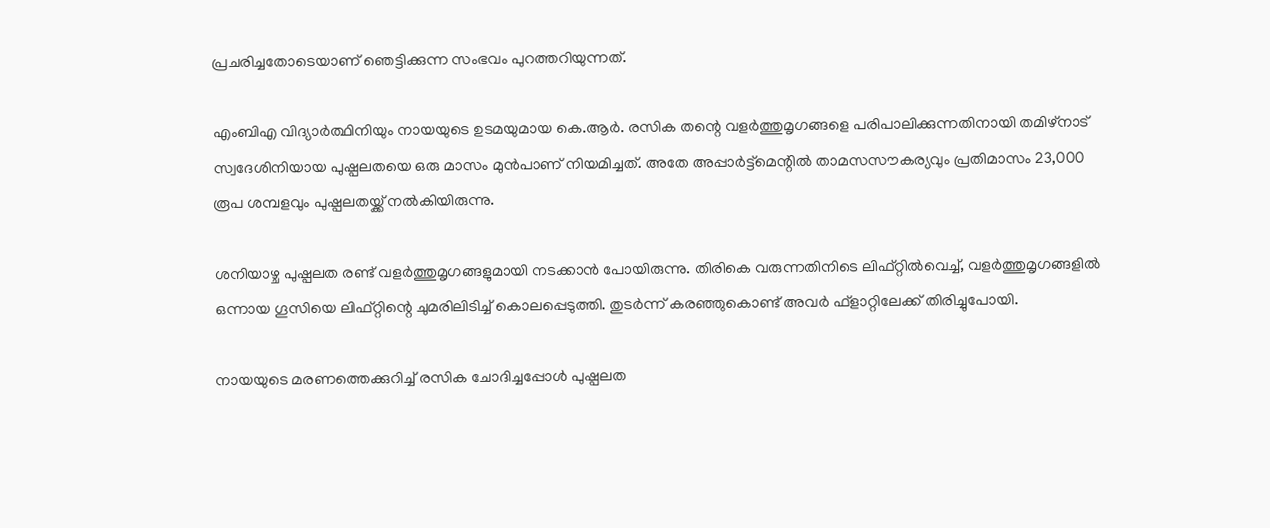പ്രചരിച്ചതോടെയാണ് ഞെട്ടിക്കുന്ന സംഭവം പുറത്തറിയുന്നത്.

എംബിഎ വിദ്യാർത്ഥിനിയും നായയുടെ ഉടമയുമായ കെ.ആർ. രസിക തന്റെ വളർത്തുമൃഗങ്ങളെ പരിപാലിക്കുന്നതിനായി തമിഴ്നാട് സ്വദേശിനിയായ പുഷ്പലതയെ ഒരു മാസം മുൻപാണ് നിയമിച്ചത്. അതേ അപ്പാർട്ട്‌മെന്റിൽ താമസസൗകര്യവും പ്രതിമാസം 23,000 രൂപ ശമ്പളവും പുഷ്പലതയ്ക്ക് നൽകിയിരുന്നു.

ശനിയാഴ്ച പുഷ്പലത രണ്ട് വളർത്തുമൃഗങ്ങളുമായി നടക്കാൻ പോയിരുന്നു. തിരികെ വരുന്നതിനിടെ ലിഫ്റ്റിൽവെച്ച്, വളർത്തുമൃഗങ്ങളിൽ ഒന്നായ ഗൂസിയെ ലിഫ്റ്റിന്റെ ചുമരിലിടിച്ച് കൊലപ്പെടുത്തി. തുടർന്ന് കരഞ്ഞുകൊണ്ട് അവർ ഫ്‌ളാറ്റിലേക്ക് തിരിച്ചുപോയി.

നായയുടെ മരണത്തെക്കുറിച്ച് രസിക ചോദിച്ചപ്പോൾ പുഷ്പലത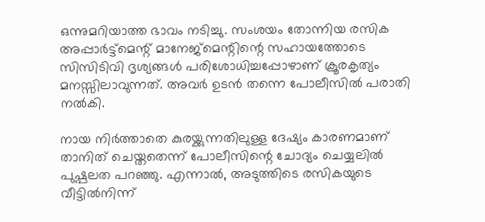ഒന്നുമറിയാത്ത ഭാവം നടിച്ചു. സംശയം തോന്നിയ രസിക അപ്പാർട്ട്‌മെന്റ് മാനേജ്‌മെന്റിന്റെ സഹായത്തോടെ സിസിടിവി ദൃശ്യങ്ങൾ പരിശോധിച്ചപ്പോഴാണ് ക്രൂരകൃത്യം മനസ്സിലാവുന്നത്. അവർ ഉടൻ തന്നെ പോലീസിൽ പരാതി നൽകി.

നായ നിർത്താതെ കുരയ്ക്കുന്നതിലുള്ള ദേഷ്യം കാരണമാണ് താനിത് ചെയ്തതെന്ന് പോലീസിന്റെ ചോദ്യം ചെയ്യലിൽ പുഷ്പലത പറഞ്ഞു. എന്നാൽ, അടുത്തിടെ രസികയുടെ വീട്ടിൽനിന്ന്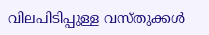വിലപിടിപ്പുള്ള വസ്തുക്കൾ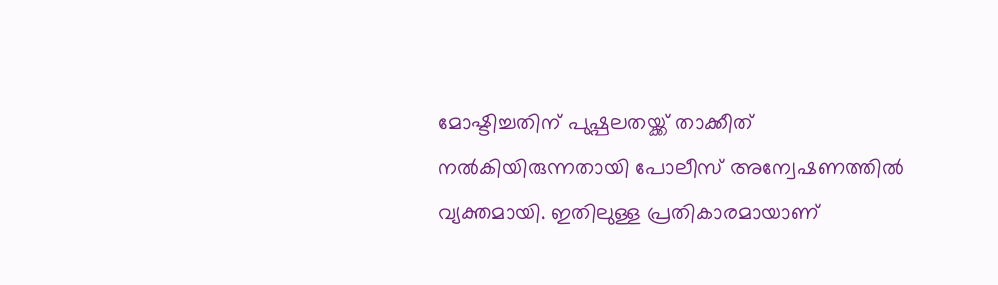മോഷ്ടിച്ചതിന് പുഷ്പലതയ്ക്ക് താക്കീത് നൽകിയിരുന്നതായി പോലീസ് അന്വേഷണത്തിൽ വ്യക്തമായി. ഇതിലുള്ള പ്രതികാരമായാണ്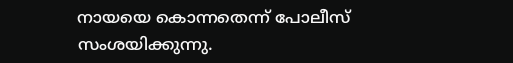നായയെ കൊന്നതെന്ന് പോലീസ് സംശയിക്കുന്നു.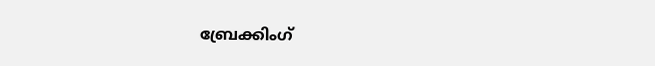ബ്രേക്കിംഗ്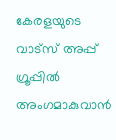കേരളയുടെ വാട്സ് അപ്പ് ഗ്രൂപ്പിൽ അംഗമാകുവാൻ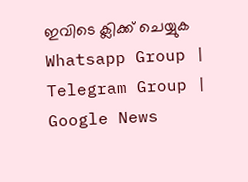ഇവിടെ ക്ലിക്ക് ചെയ്യുക Whatsapp Group | Telegram Group | Google News